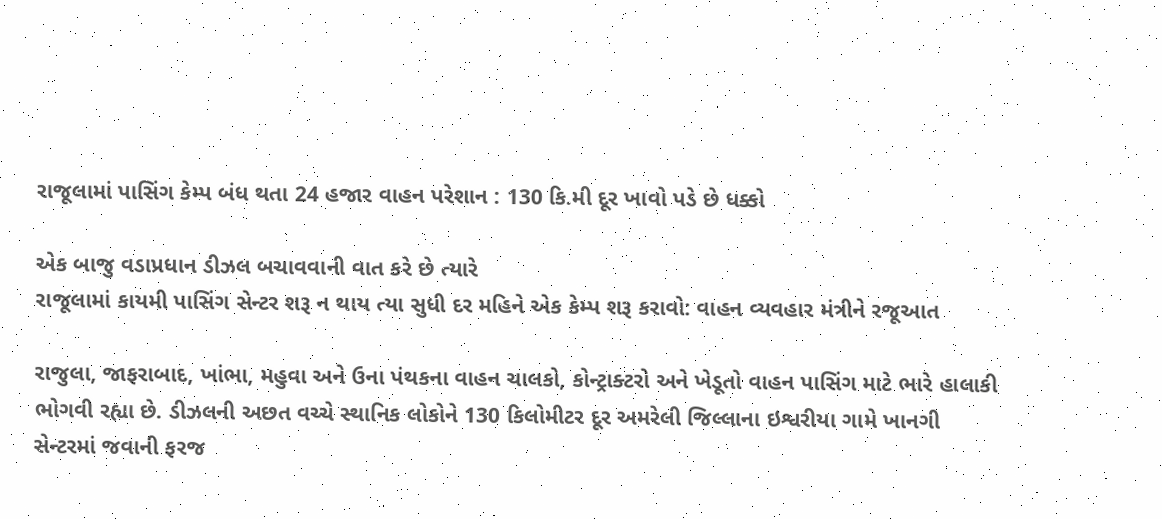રાજૂલામાં પાસિંગ કેમ્પ બંધ થતા 24 હજાર વાહન પરેશાન : 130 કિ.મી દૂર ખાવો પડે છે ધક્કો

એક બાજુ વડાપ્રધાન ડીઝલ બચાવવાની વાત કરે છે ત્યારે
રાજૂલામાં કાયમી પાસિંગ સેન્ટર શરૂ ન થાય ત્યા સુધી દર મહિને એક કેમ્પ શરૂ કરાવો: વાહન વ્યવહાર મંત્રીને રજૂઆત

રાજુલા, જાફરાબાદ, ખાંભા, મહુવા અને ઉના પંથકના વાહન ચાલકો, કોન્ટ્રાક્ટરો અને ખેડૂતો વાહન પાસિંગ માટે ભારે હાલાકી ભોગવી રહ્યા છે. ડીઝલની અછત વચ્ચે સ્થાનિક લોકોને 130 કિલોમીટર દૂર અમરેલી જિલ્લાના ઇશ્વરીયા ગામે ખાનગી સેન્ટરમાં જવાની ફરજ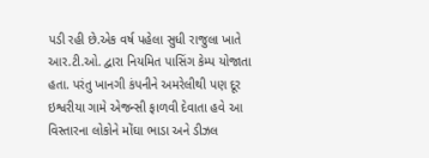પડી રહી છે.એક વર્ષ પહેલા સુધી રાજુલા ખાતે આર.ટી.ઓ. દ્વારા નિયમિત પાસિંગ કેમ્પ યોજાતા હતા. પરંતુ ખાનગી કંપનીને અમરેલીથી પણ દૂર ઇશ્વરીયા ગામે એજન્સી ફાળવી દેવાતા હવે આ વિસ્તારના લોકોને મોંઘા ભાડા અને ડીઝલ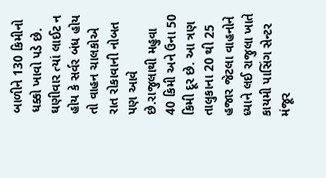બાળીને 130 કિમીનો ધક્કો ખાવો પડે છે. ઘણીવાર ત્યાં લાઈટ ન હોય કે સર્વર બંધ હોય તો વાહન ચાલકોએ રાત રોકાવાની નોબત પણ આવે છે.રાજુલાથી મહુવા 40 કિમી અને ઉના 50 કિમી દૂર છે. આ ત્રણ તાલુકાના 20 થી 25 હજાર જેટલા વાહનોને ધ્યાને લઈ રાજુલા ખાતે કાયમી પાસિંગ સેન્ટર મંજૂર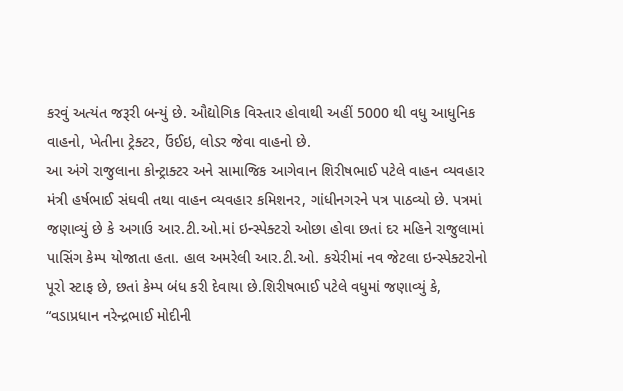કરવું અત્યંત જરૂરી બન્યું છે. ઔદ્યોગિક વિસ્તાર હોવાથી અહીં 5000 થી વધુ આધુનિક વાહનો, ખેતીના ટ્રેક્ટર, ઉંઈઇ, લોડર જેવા વાહનો છે.
આ અંગે રાજુલાના કોન્ટ્રાક્ટર અને સામાજિક આગેવાન શિરીષભાઈ પટેલે વાહન વ્યવહાર મંત્રી હર્ષભાઈ સંઘવી તથા વાહન વ્યવહાર કમિશનર, ગાંધીનગરને પત્ર પાઠવ્યો છે. પત્રમાં જણાવ્યું છે કે અગાઉ આર.ટી.ઓ.માં ઇન્સ્પેક્ટરો ઓછા હોવા છતાં દર મહિને રાજુલામાં પાસિંગ કેમ્પ યોજાતા હતા. હાલ અમરેલી આર.ટી.ઓ. કચેરીમાં નવ જેટલા ઇન્સ્પેક્ટરોનો પૂરો સ્ટાફ છે, છતાં કેમ્પ બંધ કરી દેવાયા છે.શિરીષભાઈ પટેલે વધુમાં જણાવ્યું કે, “વડાપ્રધાન નરેન્દ્રભાઈ મોદીની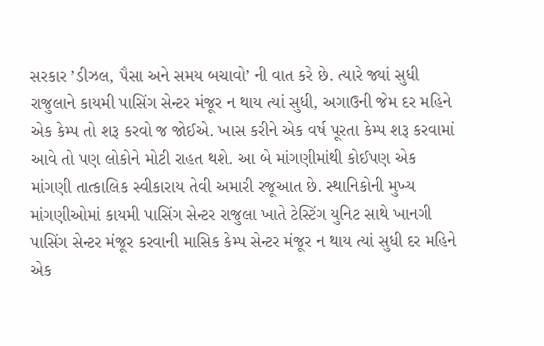સરકાર ’ડીઝલ, પૈસા અને સમય બચાવો’ ની વાત કરે છે. ત્યારે જ્યાં સુધી રાજુલાને કાયમી પાસિંગ સેન્ટર મંજૂર ન થાય ત્યાં સુધી, અગાઉની જેમ દર મહિને એક કેમ્પ તો શરૂ કરવો જ જોઈએ. ખાસ કરીને એક વર્ષ પૂરતા કેમ્પ શરૂ કરવામાં આવે તો પણ લોકોને મોટી રાહત થશે. આ બે માંગણીમાંથી કોઈપણ એક માંગણી તાત્કાલિક સ્વીકારાય તેવી અમારી રજૂઆત છે. સ્થાનિકોની મુખ્ય માંગણીઓમાં કાયમી પાસિંગ સેન્ટર રાજુલા ખાતે ટેસ્ટિંગ યુનિટ સાથે ખાનગી પાસિંગ સેન્ટર મંજૂર કરવાની માસિક કેમ્પ સેન્ટર મંજૂર ન થાય ત્યાં સુધી દર મહિને એક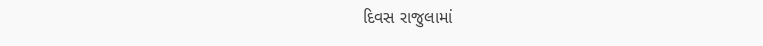દિવસ રાજુલામાં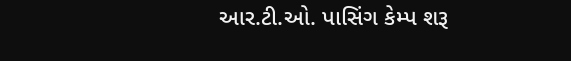આર.ટી.ઓ. પાસિંગ કેમ્પ શરૂ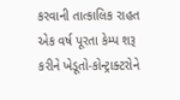કરવાની તાત્કાલિક રાહત એક વર્ષ પૂરતા કેમ્પ શરૂ કરીને ખેડૂતો-કોન્ટ્રાક્ટરોને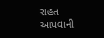રાહત આપવાની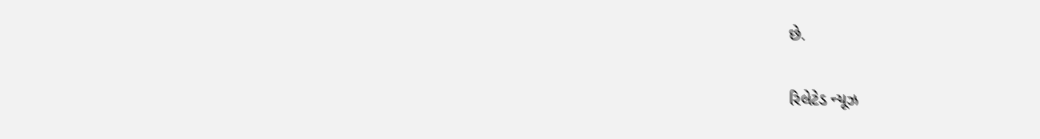છે.

રિલેટેડ ન્યૂઝ